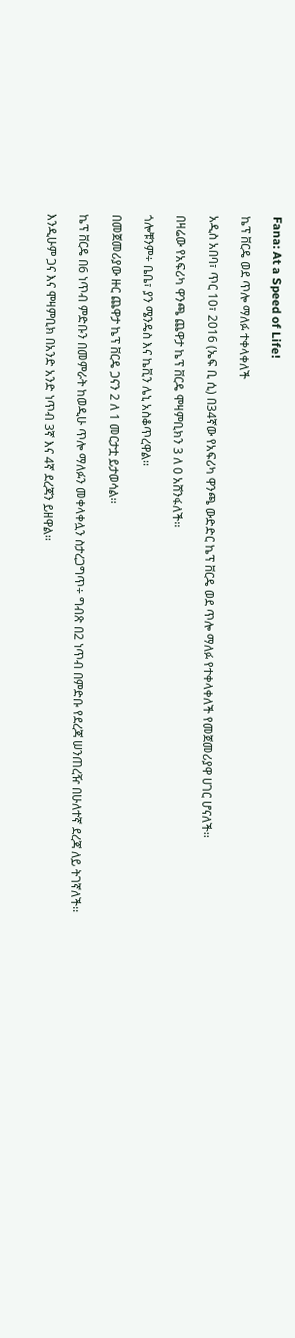Fana: At a Speed of Life!

ኬፕ ቨርዴ ወደ ጥሎ ማለፉ ተቀላቀለች

አዲስ አበባ፣ ጥር 10፣ 2016 (ኤፍ ቢ ሲ) በ34ኛው የአፍሪካ ዋንጫ ውድድር ኬፕ ቨርዴ ወደ ጥሎ ማለፉ የተቀላቀለች የመጀመሪያዋ ሀገር ሆናለች፡፡

በዛሬው የአፍሪካ ዋንጫ ጨዋታ ኬፕ ቨርዴ ሞዛምቢክን 3 ለ 0 አሸንፋለች፡፡

ጎሎቹንም÷ ቤቤ፣ ያን ሜንዴስ እና ኬቪን ሌኒ አስቆጥረዋል፡፡

በመጀመሪያው ዙር ጨዋታ ኬፕ ቨርዴ ጋናን 2 ለ 1 መርታቷ ይታወሳል፡፡

ኬፕ ቨርዴ በ6 ነጥብ ምድቡን በመምራት ከወዲሁ ጥሎ ማለፉን መቀላቀሏን ስታረጋግጥ÷ ግብጽ በ2 ነጥብ በምድቡ የደረጃ ሠንጠረዥ በሁለተኛ ደረጃ ለይ ትገኛለች፡፡

እንዲሁም ጋና እና ሞዛምቢክ በአንድ አንድ ነጥብ 3ኛ እና 4ኛ ደረጃን ይዘዋል፡፡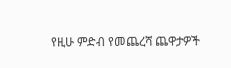የዚሁ ምድብ የመጨረሻ ጨዋታዎች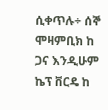ሲቀጥሉ÷ ሰኞ ሞዛምቢክ ከ ጋና እንዲሁም ኬፕ ቨርዴ ከ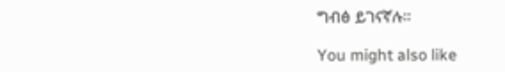ግብፅ ይገናኛሉ፡፡

You might also like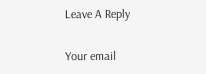Leave A Reply

Your email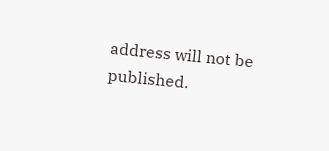address will not be published.